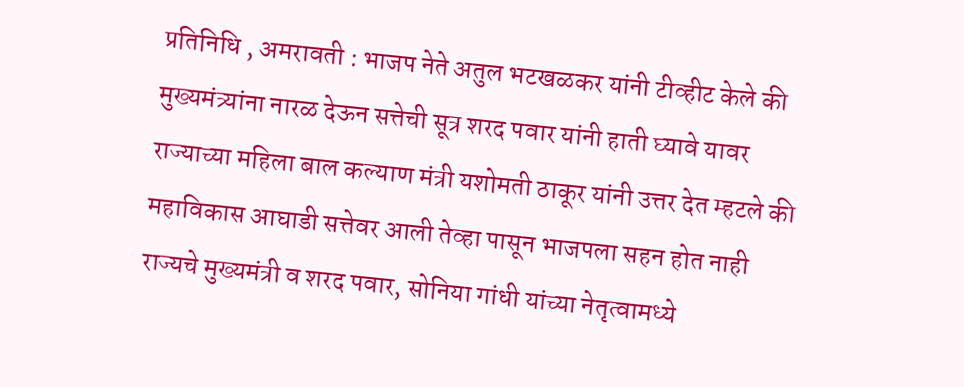प्रतिनिधि , अमरावती : भाजप नेते अतुल भटखळकर यांनी टीव्हीट केले की मुख्यमंत्र्यांना नारळ देऊन सत्तेची सूत्र शरद पवार यांनी हाती घ्यावे यावर राज्याच्या महिला बाल कल्याण मंत्री यशोमती ठाकूर यांनी उत्तर देत म्हटले की महाविकास आघाडी सत्तेवर आली तेव्हा पासून भाजपला सहन होत नाही राज्यचे मुख्यमंत्री व शरद पवार, सोनिया गांधी यांच्या नेतृत्वामध्ये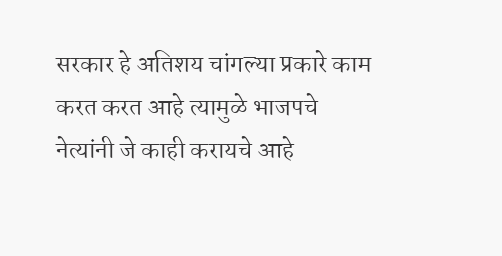सरकार हे अतिशय चांगल्या प्रकारे काम करत करत आहे त्यामुळे भाजपचे नेत्यांनी जे काही करायचे आहे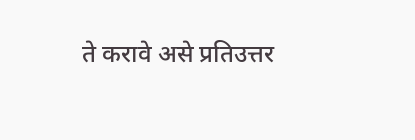ते करावे असे प्रतिउत्तर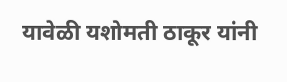यावेळी यशोमती ठाकूर यांनी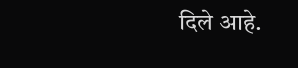दिले आहे.